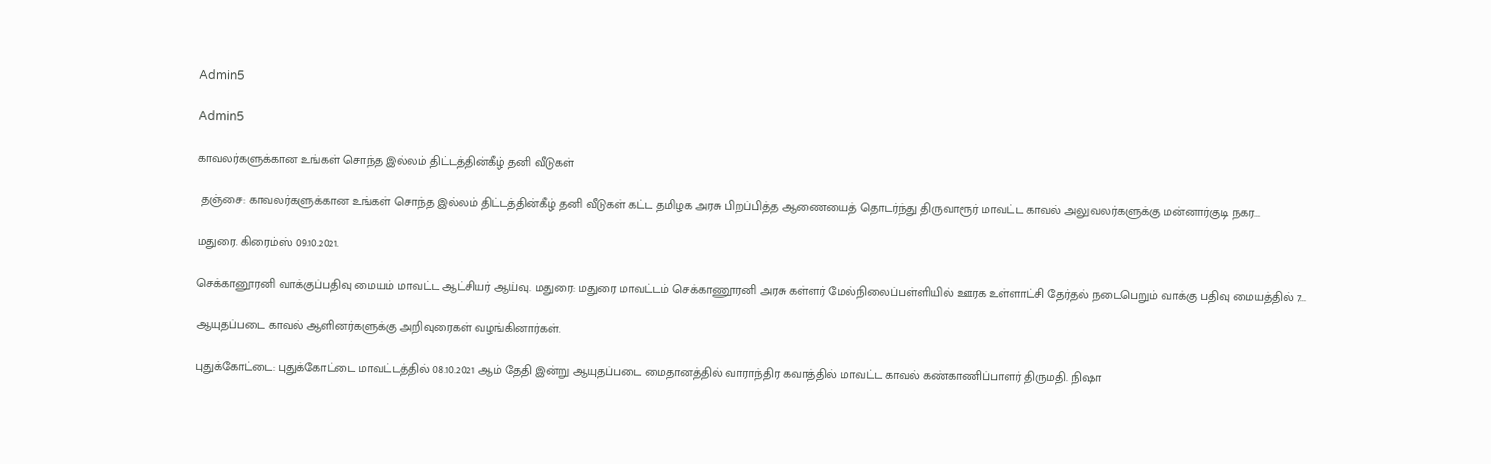Admin5

Admin5

காவலர்களுக்கான உங்கள் சொந்த இல்லம் திட்டத்தின்கீழ் தனி வீடுகள்

 தஞ்சை: காவலர்களுக்கான உங்கள் சொந்த இல்லம் திட்டத்தின்கீழ் தனி வீடுகள் கட்ட தமிழக அரசு பிறப்பித்த ஆணையைத் தொடர்ந்து திருவாரூர் மாவட்ட காவல் அலுவலர்களுக்கு மன்னார்குடி நகர...

மதுரை. கிரைம்ஸ் 09.10.2021.

செக்கானூரனி வாக்குப்பதிவு மையம் மாவட்ட ஆட்சியர் ஆய்வு. மதுரை: மதுரை மாவட்டம் செக்காணூரனி அரசு கள்ளர் மேல்நிலைப்பள்ளியில் ஊரக உள்ளாட்சி தேர்தல் நடைபெறும் வாக்கு பதிவு மையத்தில் 7...

ஆயுதப்படை காவல் ஆளினர்களுக்கு அறிவுரைகள் வழங்கினார்கள்.

புதுக்கோட்டை: புதுக்கோட்டை மாவட்டத்தில் 08.10.2021 ஆம் தேதி இன்று ஆயுதப்படை மைதானத்தில் வாராந்திர கவாத்தில் மாவட்ட காவல் கண்காணிப்பாளர் திருமதி. நிஷா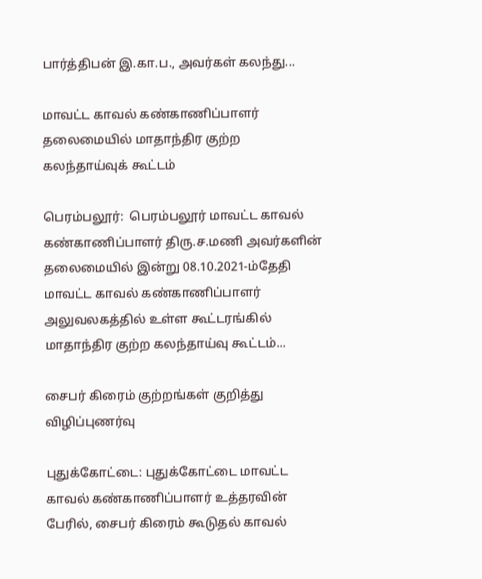பார்த்திபன் இ.கா.ப., அவர்கள் கலந்து...

மாவட்ட காவல் கண்காணிப்பாளர் தலைமையில் மாதாந்திர குற்ற கலந்தாய்வுக் கூட்டம்

பெரம்பலூர்:  பெரம்பலூர் மாவட்ட காவல் கண்காணிப்பாளர் திரு.ச.மணி அவர்களின் தலைமையில் இன்று 08.10.2021-ம்தேதி மாவட்ட காவல் கண்காணிப்பாளர் அலுவலகத்தில் உள்ள கூட்டரங்கில் மாதாந்திர குற்ற கலந்தாய்வு கூட்டம்...

சைபர் கிரைம் குற்றங்கள் குறித்து விழிப்புணர்வு

புதுக்கோட்டை: புதுக்கோட்டை மாவட்ட காவல் கண்காணிப்பாளர் உத்தரவின் பேரில், சைபர் கிரைம் கூடுதல் காவல்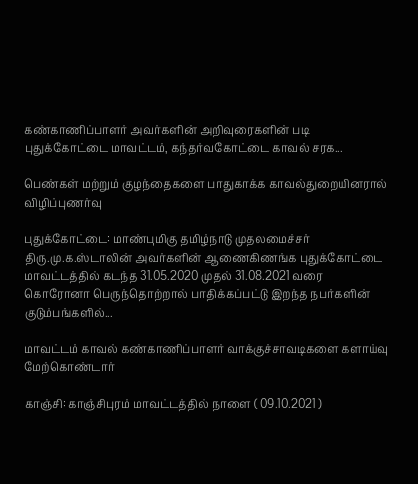கண்காணிப்பாளர் அவர்களின் அறிவுரைகளின் படி புதுக்கோட்டை மாவட்டம், கந்தர்வகோட்டை காவல் சரக...

பெண்கள் மற்றும் குழந்தைகளை பாதுகாக்க காவல்துறையினரால் விழிப்புணர்வு

புதுக்கோட்டை: மாண்புமிகு தமிழ்நாடு முதலமைச்சர் திரு.மு.க.ஸ்டாலின் அவர்களின் ஆணைகிணங்க புதுக்கோட்டை மாவட்டத்தில் கடந்த 31.05.2020 முதல் 31.08.2021 வரை கொரோனா பெருந்தொற்றால் பாதிக்கப்பட்டு இறந்த நபர்களின் குடும்பங்களில்...

மாவட்டம் காவல் கண்காணிப்பாளர் வாக்குச்சாவடிகளை களாய்வு மேற்கொண்டார்

காஞ்சி: காஞ்சிபுரம் மாவட்டத்தில் நாளை ( 09.10.2021 )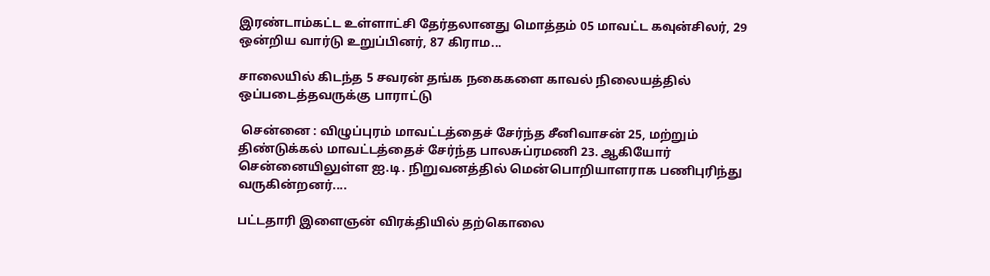இரண்டாம்கட்ட உள்ளாட்சி தேர்தலானது மொத்தம் 05 மாவட்ட கவுன்சிலர், 29 ஒன்றிய வார்டு உறுப்பினர், 87 கிராம...

சாலையில் கிடந்த 5 சவரன் தங்க நகைகளை காவல் நிலையத்தில் ஒப்படைத்தவருக்கு பாராட்டு

 சென்னை : விழுப்புரம் மாவட்டத்தைச் சேர்ந்த சீனிவாசன் 25, மற்றும் திண்டுக்கல் மாவட்டத்தைச் சேர்ந்த பாலசுப்ரமணி 23. ஆகியோர் சென்னையிலுள்ள ஐ.டி. நிறுவனத்தில் மென்பொறியாளராக பணிபுரிந்து வருகின்றனர்....

பட்டதாரி இளைஞன் விரக்தியில் தற்கொலை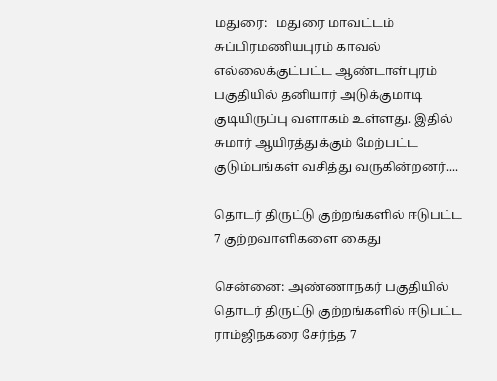மதுரை:   மதுரை மாவட்டம் சுப்பிரமணியபுரம் காவல் எல்லைக்குட்பட்ட ஆண்டாள்புரம் பகுதியில் தனியார் அடுக்குமாடி குடியிருப்பு வளாகம் உள்ளது. இதில் சுமார் ஆயிரத்துக்கும் மேற்பட்ட குடும்பங்கள் வசித்து வருகின்றனர்....

தொடர் திருட்டு குற்றங்களில் ஈடுபட்ட 7 குற்றவாளிகளை கைது

சென்னை: அண்ணாநகர் பகுதியில் தொடர் திருட்டு குற்றங்களில் ஈடுபட்ட ராம்ஜிநகரை சேர்ந்த 7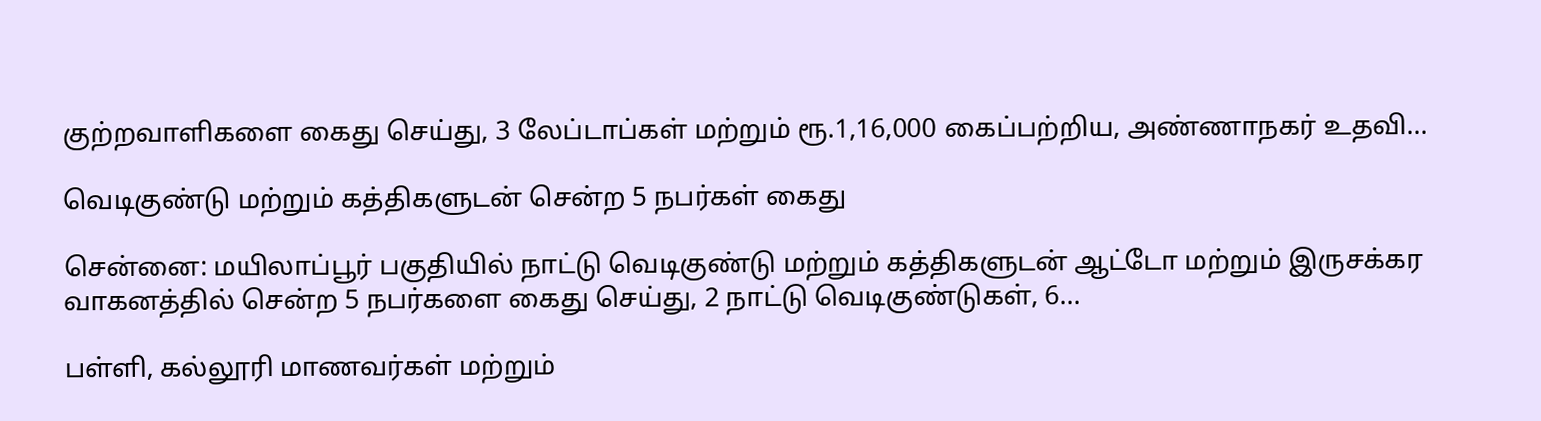குற்றவாளிகளை கைது செய்து, 3 லேப்டாப்கள் மற்றும் ரூ.1,16,000 கைப்பற்றிய, அண்ணாநகர் உதவி...

வெடிகுண்டு மற்றும் கத்திகளுடன் சென்ற 5 நபர்கள் கைது

சென்னை: மயிலாப்பூர் பகுதியில் நாட்டு வெடிகுண்டு மற்றும் கத்திகளுடன் ஆட்டோ மற்றும் இருசக்கர வாகனத்தில் சென்ற 5 நபர்களை கைது செய்து, 2 நாட்டு வெடிகுண்டுகள், 6...

பள்ளி, கல்லூரி மாணவர்கள் மற்றும்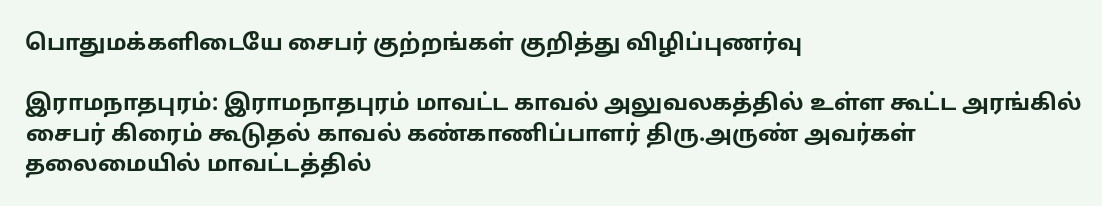பொதுமக்களிடையே சைபர் குற்றங்கள் குறித்து விழிப்புணர்வு

இராமநாதபுரம்: இராமநாதபுரம் மாவட்ட காவல் அலுவலகத்தில் உள்ள கூட்ட அரங்கில் சைபர் கிரைம் கூடுதல் காவல் கண்காணிப்பாளர் திரு.அருண் அவர்கள் தலைமையில் மாவட்டத்தில்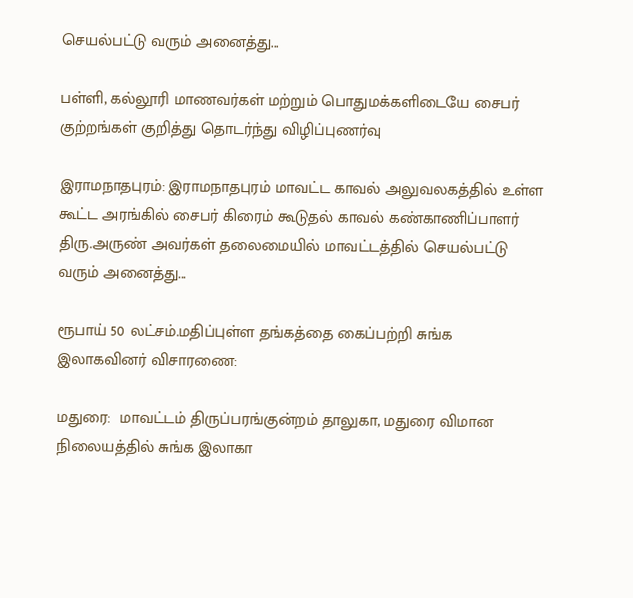செயல்பட்டு வரும் அனைத்து...

பள்ளி, கல்லூரி மாணவர்கள் மற்றும் பொதுமக்களிடையே சைபர் குற்றங்கள் குறித்து தொடர்ந்து விழிப்புணர்வு

இராமநாதபுரம்: இராமநாதபுரம் மாவட்ட காவல் அலுவலகத்தில் உள்ள கூட்ட அரங்கில் சைபர் கிரைம் கூடுதல் காவல் கண்காணிப்பாளர் திரு.அருண் அவர்கள் தலைமையில் மாவட்டத்தில் செயல்பட்டு வரும் அனைத்து...

ரூபாய் 50 லட்சம்.மதிப்புள்ள தங்கத்தை கைப்பற்றி சுங்க இலாகவினர் விசாரணை:

மதுரை:  மாவட்டம் திருப்பரங்குன்றம் தாலுகா, மதுரை விமான நிலையத்தில் சுங்க இலாகா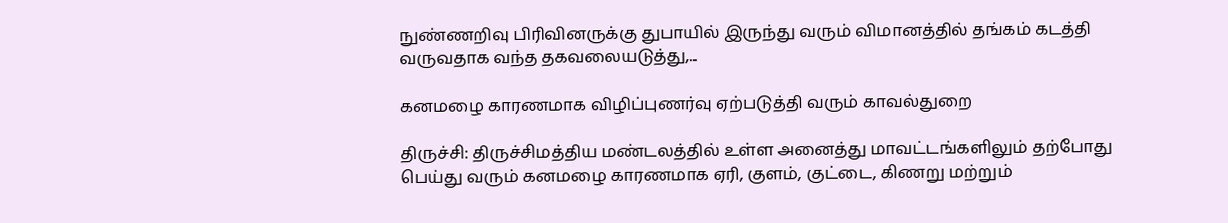நுண்ணறிவு பிரிவினருக்கு துபாயில் இருந்து வரும் விமானத்தில் தங்கம் கடத்தி வருவதாக வந்த தகவலையடுத்து,...

கனமழை காரணமாக விழிப்புணர்வு ஏற்படுத்தி வரும் காவல்துறை

திருச்சி: திருச்சிமத்திய மண்டலத்தில் உள்ள அனைத்து மாவட்டங்களிலும் தற்போது பெய்து வரும் கனமழை காரணமாக ஏரி, குளம், குட்டை, கிணறு மற்றும்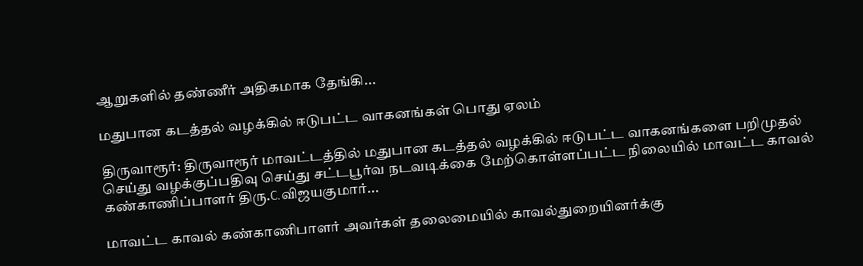ஆறுகளில் தண்ணீர் அதிகமாக தேங்கி...

மதுபான கடத்தல் வழக்கில் ஈடுபட்ட வாகனங்கள் பொது ஏலம்

திருவாரூர்: திருவாரூர் மாவட்டத்தில் மதுபான கடத்தல் வழக்கில் ஈடுபட்ட வாகனங்களை பறிமுதல் செய்து வழக்குப்பதிவு செய்து சட்டபூர்வ நடவடிக்கை மேற்கொள்ளப்பட்ட நிலையில் மாவட்ட காவல் கண்காணிப்பாளர் திரு.C.விஜயகுமார்...

மாவட்ட காவல் கண்காணிபாளர் அவர்கள் தலைமையில் காவல்துறையினர்க்கு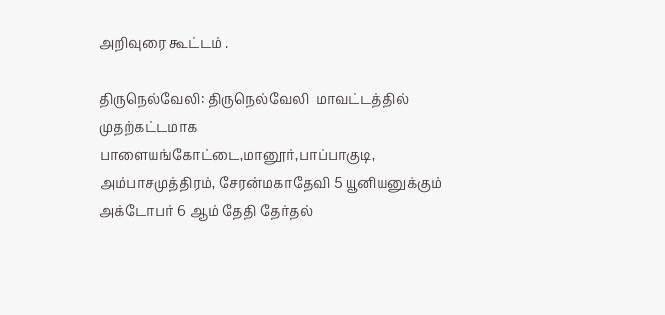அறிவுரை கூட்டம் .

திருநெல்வேலி: திருநெல்வேலி  மாவட்டத்தில் முதற்கட்டமாக பாளையங்கோட்டை,மானூர்,பாப்பாகுடி, அம்பாசமுத்திரம், சேரன்மகாதேவி 5 யூனியனுக்கும் அக்டோபர் 6 ஆம் தேதி தேர்தல்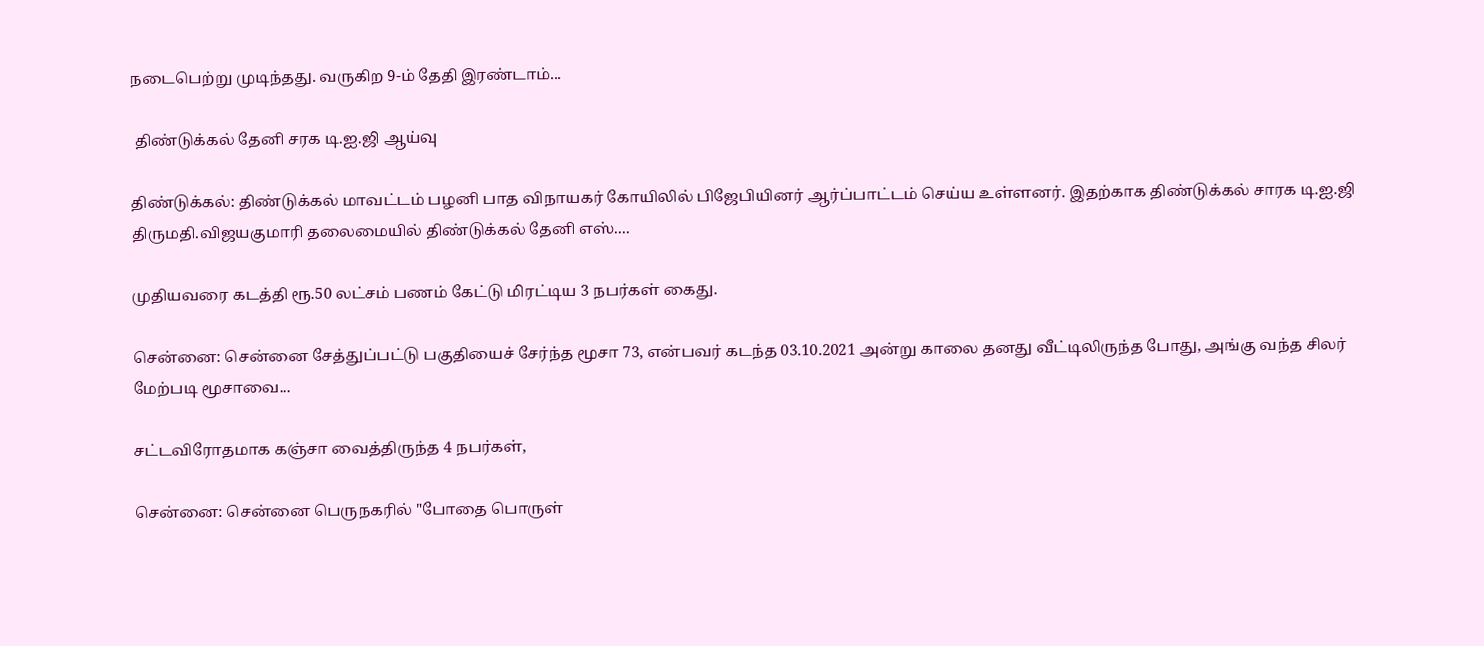நடைபெற்று முடிந்தது. வருகிற 9-ம் தேதி இரண்டாம்...

 திண்டுக்கல் தேனி சரக டி.ஐ.ஜி ஆய்வு

திண்டுக்கல்: திண்டுக்கல் மாவட்டம் பழனி பாத விநாயகர் கோயிலில் பிஜேபியினர் ஆர்ப்பாட்டம் செய்ய உள்ளனர். இதற்காக திண்டுக்கல் சாரக டி.ஐ.ஜி திருமதி.விஜயகுமாரி தலைமையில் திண்டுக்கல் தேனி எஸ்....

முதியவரை கடத்தி ரூ.50 லட்சம் பணம் கேட்டு மிரட்டிய 3 நபர்கள் கைது.

சென்னை: சென்னை சேத்துப்பட்டு பகுதியைச் சேர்ந்த மூசா 73, என்பவர் கடந்த 03.10.2021 அன்று காலை தனது வீட்டிலிருந்த போது, அங்கு வந்த சிலர் மேற்படி மூசாவை...

சட்டவிரோதமாக கஞ்சா வைத்திருந்த 4 நபர்கள்,

சென்னை: சென்னை பெருநகரில் "போதை பொருள்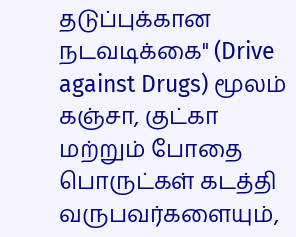தடுப்புக்கான நடவடிக்கை" (Drive against Drugs) மூலம் கஞ்சா, குட்கா மற்றும் போதை பொருட்கள் கடத்தி வருபவர்களையும்,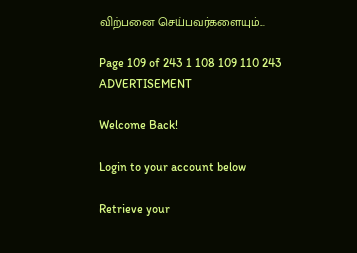விற்பனை செய்பவர்களையும்...

Page 109 of 243 1 108 109 110 243
ADVERTISEMENT

Welcome Back!

Login to your account below

Retrieve your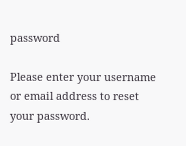password

Please enter your username or email address to reset your password.